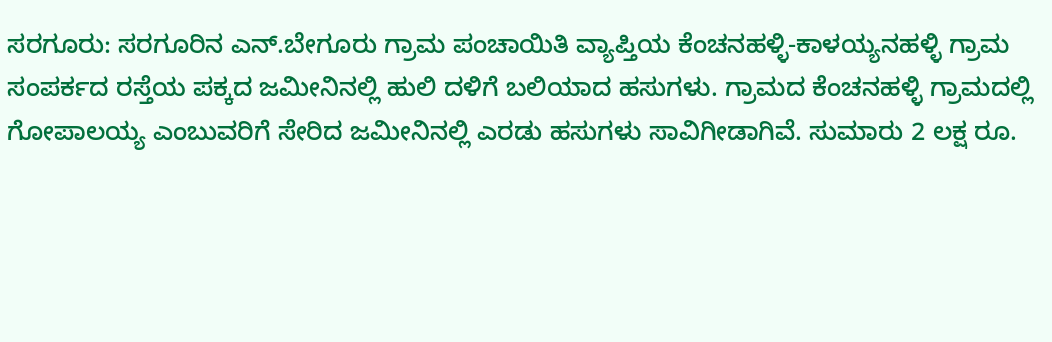ಸರಗೂರು: ಸರಗೂರಿನ ಎನ್.ಬೇಗೂರು ಗ್ರಾಮ ಪಂಚಾಯಿತಿ ವ್ಯಾಪ್ತಿಯ ಕೆಂಚನಹಳ್ಳಿ-ಕಾಳಯ್ಯನಹಳ್ಳಿ ಗ್ರಾಮ ಸಂಪರ್ಕದ ರಸ್ತೆಯ ಪಕ್ಕದ ಜಮೀನಿನಲ್ಲಿ ಹುಲಿ ದಳಿಗೆ ಬಲಿಯಾದ ಹಸುಗಳು. ಗ್ರಾಮದ ಕೆಂಚನಹಳ್ಳಿ ಗ್ರಾಮದಲ್ಲಿ ಗೋಪಾಲಯ್ಯ ಎಂಬುವರಿಗೆ ಸೇರಿದ ಜಮೀನಿನಲ್ಲಿ ಎರಡು ಹಸುಗಳು ಸಾವಿಗೀಡಾಗಿವೆ. ಸುಮಾರು 2 ಲಕ್ಷ ರೂ.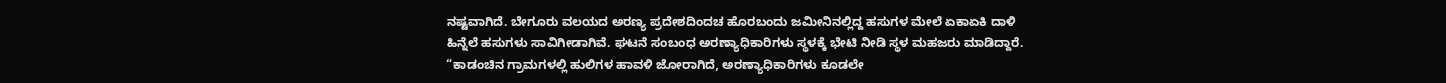ನಷ್ಟವಾಗಿದೆ. ಬೇಗೂರು ವಲಯದ ಅರಣ್ಯ ಪ್ರದೇಶದಿಂದಚ ಹೊರಬಂದು ಜಮೀನಿನಲ್ಲಿದ್ದ ಹಸುಗಳ ಮೇಲೆ ಏಕಾಏಕಿ ದಾಳಿ ಹಿನ್ನೆಲೆ ಹಸುಗಳು ಸಾವಿಗೀಡಾಗಿವೆ. ಘಟನೆ ಸಂಬಂಧ ಅರಣ್ಯಾಧಿಕಾರಿಗಳು ಸ್ಥಳಕ್ಕೆ ಭೇಟಿ ನೀಡಿ ಸ್ಥಳ ಮಹಜರು ಮಾಡಿದ್ದಾರೆ. “ಕಾಡಂಚಿನ ಗ್ರಾಮಗಳಲ್ಲಿ ಹುಲಿಗಳ ಹಾವಳಿ ಜೋರಾಗಿದೆ, ಅರಣ್ಯಾಧಿಕಾರಿಗಳು ಕೂಡಲೇ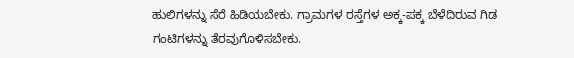ಹುಲಿಗಳನ್ನು ಸೆರೆ ಹಿಡಿಯಬೇಕು. ಗ್ರಾಮಗಳ ರಸ್ತೆಗಳ ಅಕ್ಕ-ಪಕ್ಕ ಬೆಳೆದಿರುವ ಗಿಡ ಗಂಟಿಗಳನ್ನು ತೆರವುಗೊಳಿಸಬೇಕು.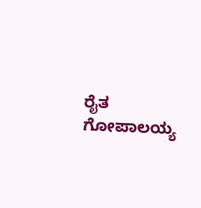ರೈತ ಗೋಪಾಲಯ್ಯ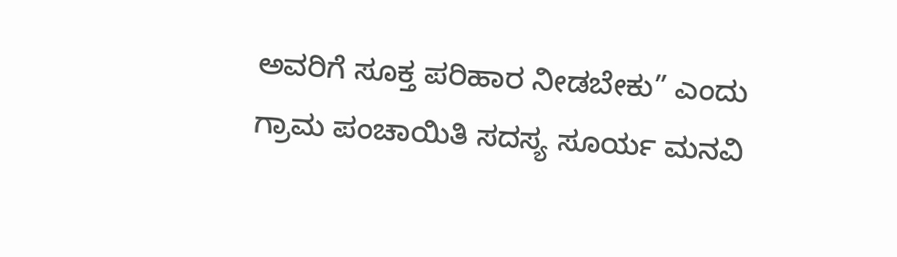ಅವರಿಗೆ ಸೂಕ್ತ ಪರಿಹಾರ ನೀಡಬೇಕು” ಎಂದು ಗ್ರಾಮ ಪಂಚಾಯಿತಿ ಸದಸ್ಯ ಸೂರ್ಯ ಮನವಿ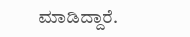ಮಾಡಿದ್ದಾರೆ.